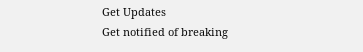Get Updates
Get notified of breaking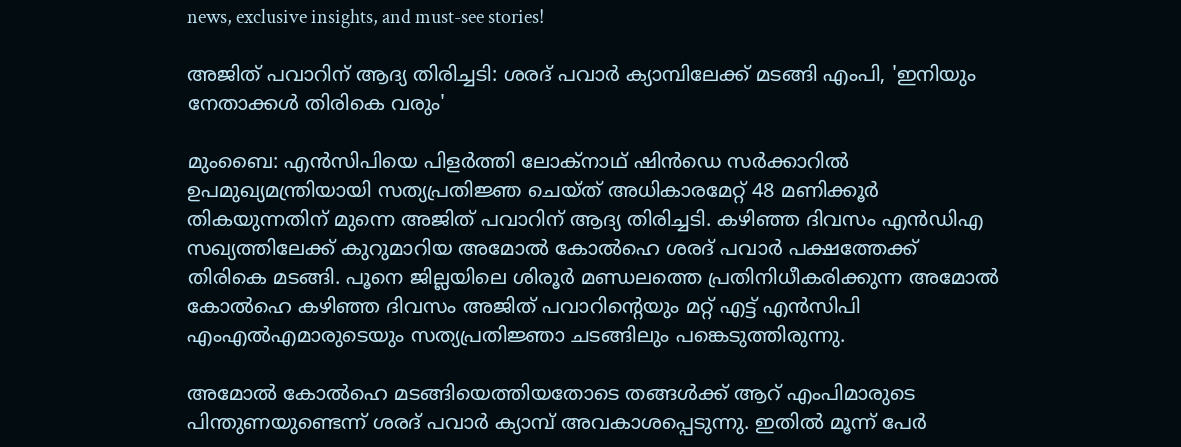news, exclusive insights, and must-see stories!

അജിത് പവാറിന് ആദ്യ തിരിച്ചടി: ശരദ് പവാർ ക്യാമ്പിലേക്ക് മടങ്ങി എംപി, 'ഇനിയും നേതാക്കള്‍ തിരികെ വരും'

മുംബൈ: എന്‍സിപിയെ പിളർത്തി ലോക്നാഥ് ഷിന്‍ഡെ സർക്കാറില്‍ ഉപമുഖ്യമന്ത്രിയായി സത്യപ്രതിജ്ഞ ചെയ്ത് അധികാരമേറ്റ് 48 മണിക്കൂർ തികയുന്നതിന് മുന്നെ അജിത് പവാറിന് ആദ്യ തിരിച്ചടി. കഴിഞ്ഞ ദിവസം എന്‍ഡിഎ സഖ്യത്തിലേക്ക് കുറുമാറിയ അമോല്‍ കോല്‍ഹെ ശരദ് പവാർ പക്ഷത്തേക്ക് തിരികെ മടങ്ങി. പൂനെ ജില്ലയിലെ ശിരൂർ മണ്ഡലത്തെ പ്രതിനിധീകരിക്കുന്ന അമോല്‍ കോല്‍ഹെ കഴിഞ്ഞ ദിവസം അജിത് പവാറിന്റെയും മറ്റ് എട്ട് എൻസിപി എംഎൽഎമാരുടെയും സത്യപ്രതിജ്ഞാ ചടങ്ങിലും പങ്കെടുത്തിരുന്നു.

അമോല്‍ കോല്‍ഹെ മടങ്ങിയെത്തിയതോടെ തങ്ങള്‍ക്ക് ആറ് എംപിമാരുടെ പിന്തുണയുണ്ടെന്ന് ശരദ് പവാർ ക്യാമ്പ് അവകാശപ്പെടുന്നു. ഇതില്‍ മൂന്ന് പേർ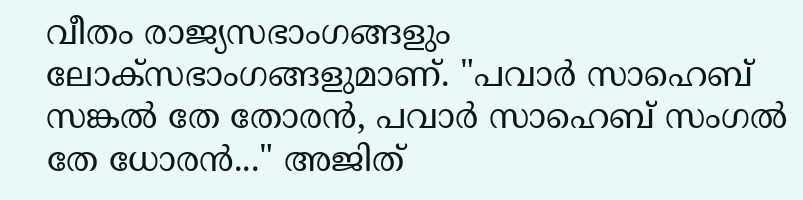വീതം രാജ്യസഭാംഗങ്ങളും ലോക്സഭാംഗങ്ങളുമാണ്. "പവാർ സാഹെബ് സങ്കൽ തേ തോരൻ, പവാർ സാഹെബ് സംഗൽ തേ ധോരൻ..." അജിത്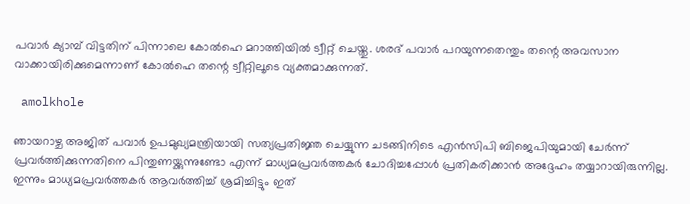പവാർ ക്യാമ്പ് വിട്ടതിന് പിന്നാലെ കോൽഹെ മറാത്തിയിൽ ട്വീറ്റ് ചെയ്തു. ശരദ് പവാർ പറയുന്നതെന്തും തന്റെ അവസാന വാക്കായിരിക്കുമെന്നാണ് കോല്‍ഹെ തന്റെ ട്വീറ്റിലൂടെ വ്യക്തമാക്കുന്നത്.

 amolkhole

ഞായറാഴ്ച അജിത് പവാർ ഉപമുഖ്യമന്ത്രിയായി സത്യപ്രതിജ്ഞ ചെയ്യുന്ന ചടങ്ങിനിടെ എൻസിപി ബിജെപിയുമായി ചേർന്ന് പ്രവർത്തിക്കുന്നതിനെ പിന്തുണയ്ക്കുന്നുണ്ടോ എന്ന് മാധ്യമപ്രവർത്തകർ ചോദിച്ചപ്പോൾ പ്രതികരിക്കാൻ അദ്ദേഹം തയ്യാറായിരുന്നില്ല. ഇന്നും മാധ്യമപ്രവർത്തകർ ആവർത്തിച്ച് ശ്രമിച്ചിട്ടും ഇത്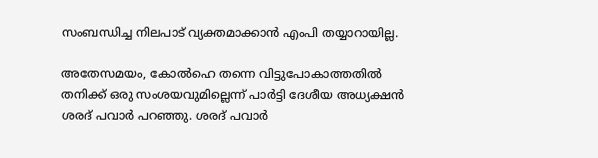സംബന്ധിച്ച നിലപാട് വ്യക്തമാക്കാന്‍ എംപി തയ്യാറായില്ല.

അതേസമയം, കോല്‍ഹെ തന്നെ വിട്ടുപോകാത്തതിൽ തനിക്ക് ഒരു സംശയവുമില്ലെന്ന് പാർട്ടി ദേശീയ അധ്യക്ഷന്‍ ശരദ് പവാർ പറഞ്ഞു. ശരദ് പവാർ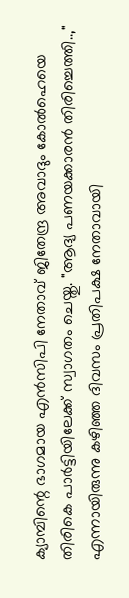ക്യാമ്പിന്റെ ഭാഗമായ എൻസിപി നേതാവ് ജിതേന്ദ്ര അവാദും കോൽഹെയെ തിരികെ പാർട്ടിയിലേക്ക് സ്വാഗതം ചെയ്തു. "ആദ്യ പണയക്കാരൻ തിരിച്ചെത്തി..," എന്നായിരുന്നു കഴിഞ്ഞ ദിവസം പ്രതിപക്ഷ നേതാവായി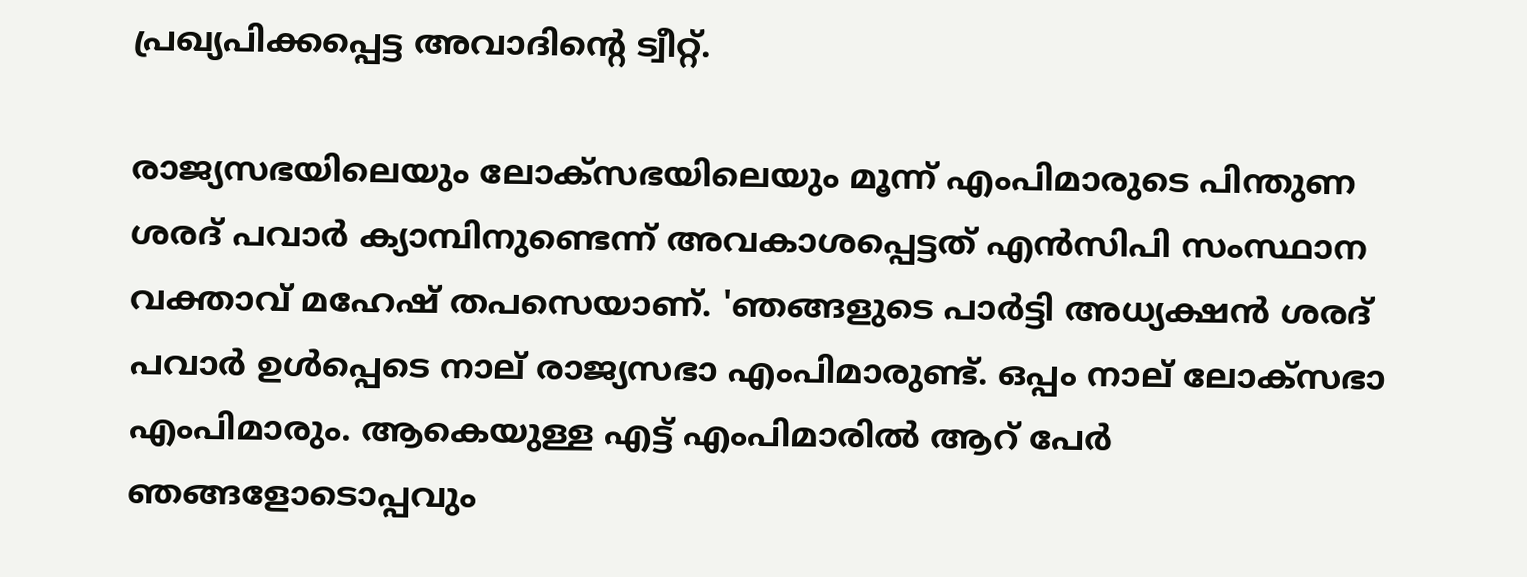പ്രഖ്യപിക്കപ്പെട്ട അവാദിന്റെ ട്വീറ്റ്.

രാജ്യസഭയിലെയും ലോക്‌സഭയിലെയും മൂന്ന് എംപിമാരുടെ പിന്തുണ ശരദ് പവാർ ക്യാമ്പിനുണ്ടെന്ന് അവകാശപ്പെട്ടത് എൻസിപി സംസ്ഥാന വക്താവ് മഹേഷ് തപസെയാണ്. 'ഞങ്ങളുടെ പാർട്ടി അധ്യക്ഷൻ ശരദ് പവാർ ഉൾപ്പെടെ നാല് രാജ്യസഭാ എംപിമാരുണ്ട്. ഒപ്പം നാല് ലോക്‌സഭാ എംപിമാരും. ആകെയുള്ള എട്ട് എംപിമാരിൽ ആറ് പേർ ഞങ്ങളോടൊപ്പവും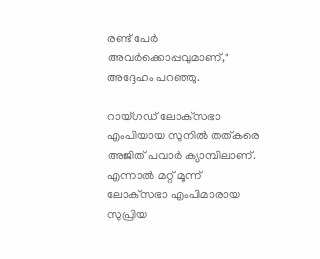രണ്ട് പേർ അവർക്കൊപ്പവുമാണ്," അദ്ദേഹം പറഞ്ഞു.

റായ്ഗഡ് ലോക്‌സഭാ എംപിയായ സുനിൽ തത്‌കരെ അജിത് പവാർ ക്യാമ്പിലാണ്. എന്നാൽ മറ്റ് മൂന്ന് ലോക്‌സഭാ എംപിമാരായ സുപ്രിയ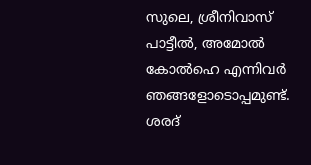സുലെ, ശ്രീനിവാസ് പാട്ടീൽ, അമോൽ കോൽഹെ എന്നിവർ ഞങ്ങളോടൊപ്പമുണ്ട്. ശരദ്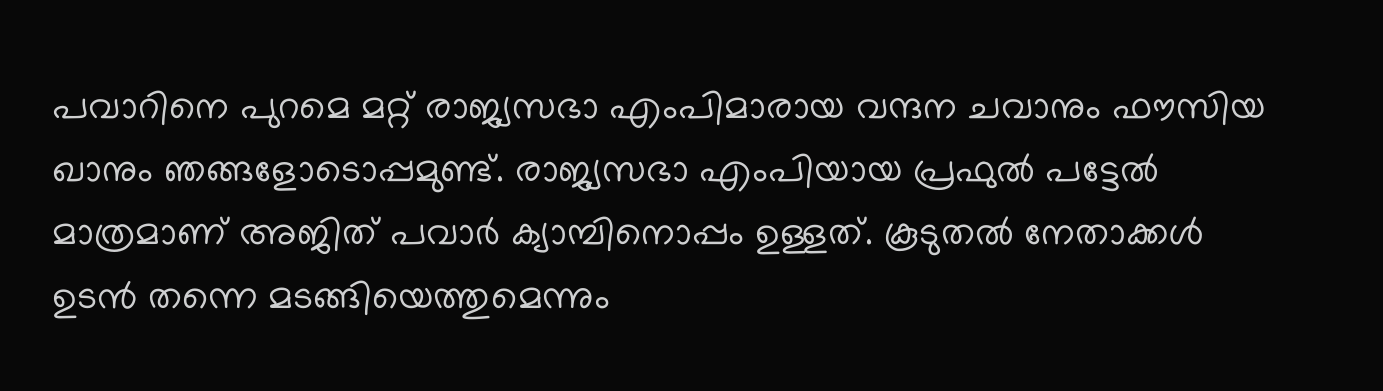പവാറിനെ പുറമെ മറ്റ് രാജ്യസഭാ എംപിമാരായ വന്ദന ചവാനും ഫൗസിയ ഖാനും ഞങ്ങളോടൊപ്പമുണ്ട്. രാജ്യസഭാ എംപിയായ പ്രഫുൽ പട്ടേൽ മാത്രമാണ് അജിത് പവാർ ക്യാമ്പിനൊപ്പം ഉള്ളത്. കൂടുതല്‍ നേതാക്കള്‍ ഉടന്‍ തന്നെ മടങ്ങിയെത്തുമെന്നും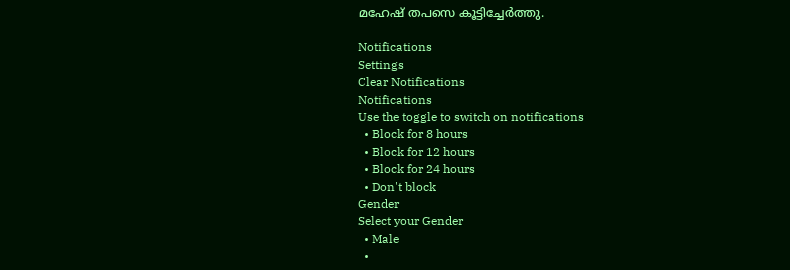മഹേഷ് തപസെ കൂട്ടിച്ചേർത്തു.

Notifications
Settings
Clear Notifications
Notifications
Use the toggle to switch on notifications
  • Block for 8 hours
  • Block for 12 hours
  • Block for 24 hours
  • Don't block
Gender
Select your Gender
  • Male
  •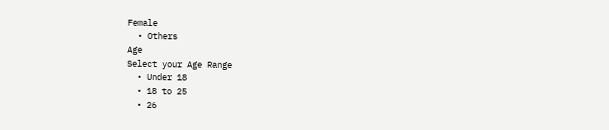Female
  • Others
Age
Select your Age Range
  • Under 18
  • 18 to 25
  • 26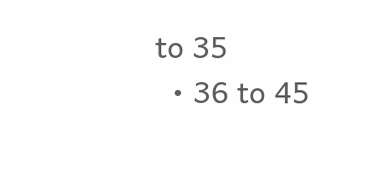to 35
  • 36 to 45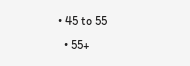• 45 to 55
  • 55+